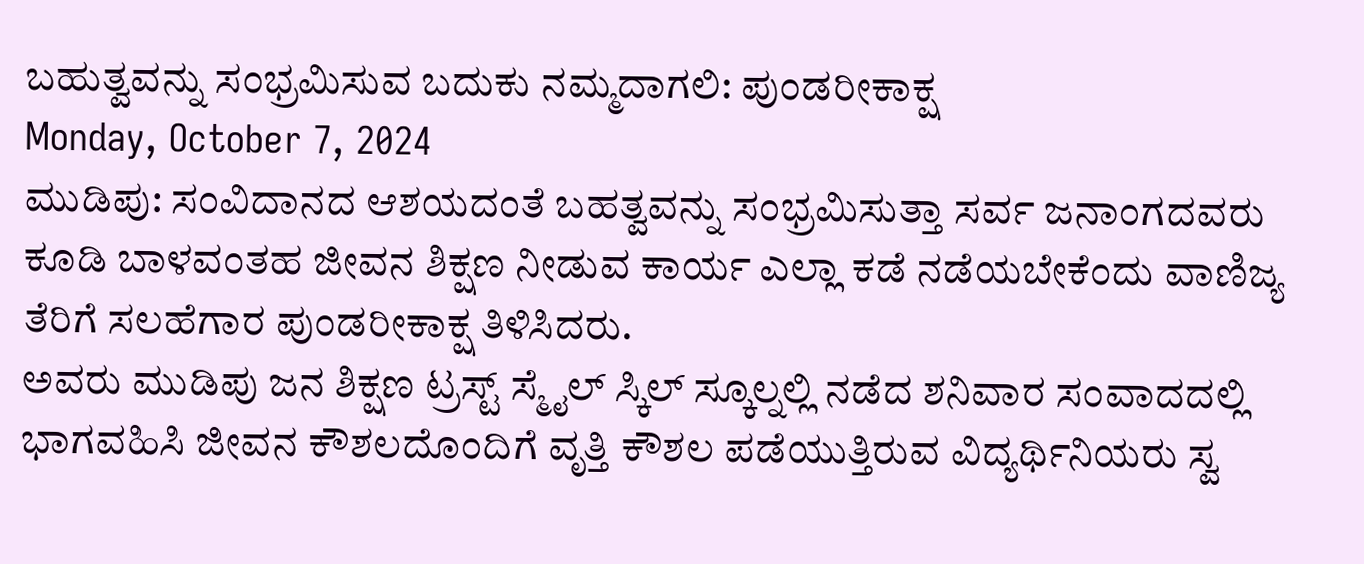ಬಹುತ್ವವನ್ನು ಸಂಭ್ರಮಿಸುವ ಬದುಕು ನಮ್ಮದಾಗಲಿ: ಪುಂಡರೀಕಾಕ್ಷ
Monday, October 7, 2024
ಮುಡಿಪು: ಸಂವಿದಾನದ ಆಶಯದಂತೆ ಬಹತ್ವವನ್ನು ಸಂಭ್ರಮಿಸುತ್ತಾ ಸರ್ವ ಜನಾಂಗದವರು ಕೂಡಿ ಬಾಳವಂತಹ ಜೀವನ ಶಿಕ್ಷಣ ನೀಡುವ ಕಾರ್ಯ ಎಲ್ಲಾ ಕಡೆ ನಡೆಯಬೇಕೆಂದು ವಾಣಿಜ್ಯ ತೆರಿಗೆ ಸಲಹೆಗಾರ ಪುಂಡರೀಕಾಕ್ಷ ತಿಳಿಸಿದರು.
ಅವರು ಮುಡಿಪು ಜನ ಶಿಕ್ಷಣ ಟ್ರಸ್ಟ್ ಸ್ಮೈಲ್ ಸ್ಕಿಲ್ ಸ್ಕೂಲ್ನಲ್ಲಿ ನಡೆದ ಶನಿವಾರ ಸಂವಾದದಲ್ಲಿ ಭಾಗವಹಿಸಿ ಜೀವನ ಕೌಶಲದೊಂದಿಗೆ ವೃತ್ತಿ ಕೌಶಲ ಪಡೆಯುತ್ತಿರುವ ವಿದ್ಯರ್ಥಿನಿಯರು ಸ್ವ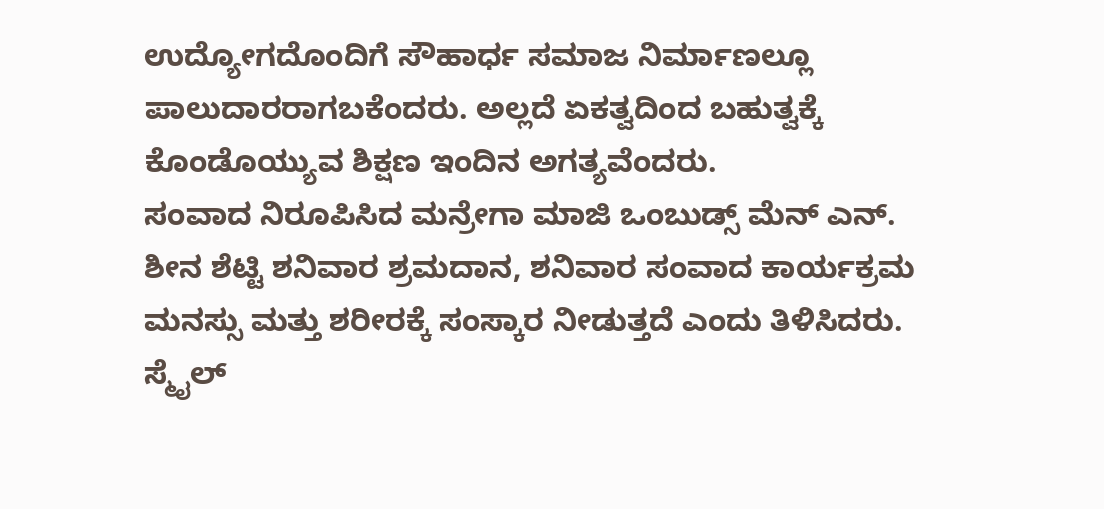ಉದ್ಯೋಗದೊಂದಿಗೆ ಸೌಹಾರ್ಧ ಸಮಾಜ ನಿರ್ಮಾಣಲ್ಲೂ ಪಾಲುದಾರರಾಗಬಕೆಂದರು. ಅಲ್ಲದೆ ಏಕತ್ವದಿಂದ ಬಹುತ್ವಕ್ಕೆ ಕೊಂಡೊಯ್ಯುವ ಶಿಕ್ಷಣ ಇಂದಿನ ಅಗತ್ಯವೆಂದರು.
ಸಂವಾದ ನಿರೂಪಿಸಿದ ಮನ್ರೇಗಾ ಮಾಜಿ ಒಂಬುಡ್ಸ್ ಮೆನ್ ಎನ್. ಶೀನ ಶೆಟ್ಟಿ ಶನಿವಾರ ಶ್ರಮದಾನ, ಶನಿವಾರ ಸಂವಾದ ಕಾರ್ಯಕ್ರಮ ಮನಸ್ಸು ಮತ್ತು ಶರೀರಕ್ಕೆ ಸಂಸ್ಕಾರ ನೀಡುತ್ತದೆ ಎಂದು ತಿಳಿಸಿದರು. ಸ್ಮೈಲ್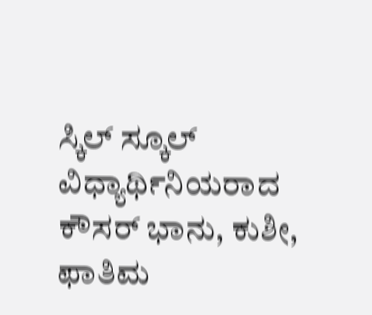ಸ್ಕಿಲ್ ಸ್ಕೂಲ್ ವಿಧ್ಯಾರ್ಥಿನಿಯರಾದ ಕೌಸರ್ ಭಾನು, ಕುಶೀ, ಫಾತಿಮ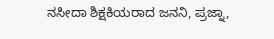ನಸೀದಾ ಶಿಕ್ಷಕಿಯರಾದ ಜನನಿ, ಪ್ರಜ್ನಾ,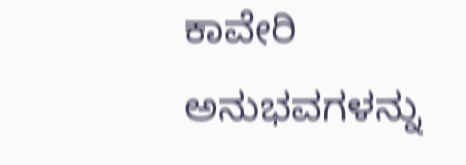ಕಾವೇರಿ ಅನುಭವಗಳನ್ನು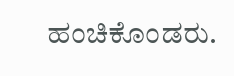ಹಂಚಿಕೊಂಡರು.